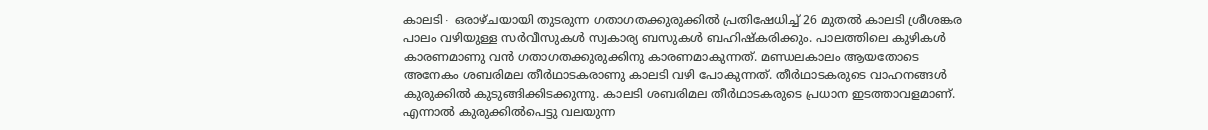കാലടി∙ ഒരാഴ്ചയായി തുടരുന്ന ഗതാഗതക്കുരുക്കിൽ പ്രതിഷേധിച്ച് 26 മുതൽ കാലടി ശ്രീശങ്കര പാലം വഴിയുള്ള സർവീസുകൾ സ്വകാര്യ ബസുകൾ ബഹിഷ്കരിക്കും. പാലത്തിലെ കുഴികൾ കാരണമാണു വൻ ഗതാഗതക്കുരുക്കിനു കാരണമാകുന്നത്. മണ്ഡലകാലം ആയതോടെ അനേകം ശബരിമല തീർഥാടകരാണു കാലടി വഴി പോകുന്നത്. തീർഥാടകരുടെ വാഹനങ്ങൾ കുരുക്കിൽ കുടുങ്ങിക്കിടക്കുന്നു. കാലടി ശബരിമല തീർഥാടകരുടെ പ്രധാന ഇടത്താവളമാണ്. എന്നാൽ കുരുക്കിൽപെട്ടു വലയുന്ന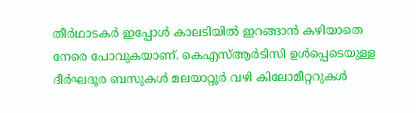തീർഥാടകർ ഇപ്പോൾ കാലടിയിൽ ഇറങ്ങാൻ കഴിയാതെ നേരെ പോവുകയാണ്. കെഎസ്ആർടിസി ഉൾപ്പെടെയുള്ള ദീർഘദൂര ബസുകൾ മലയാറ്റൂർ വഴി കിലോമീറ്ററുകൾ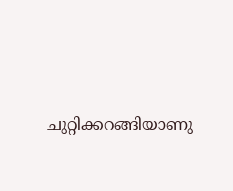ചുറ്റിക്കറങ്ങിയാണു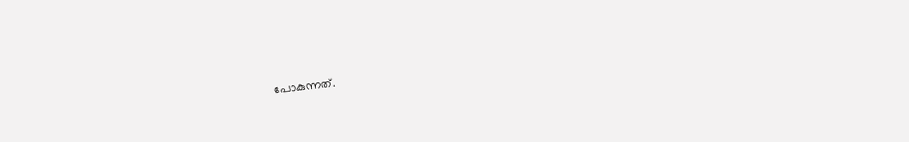പോകുന്നത്.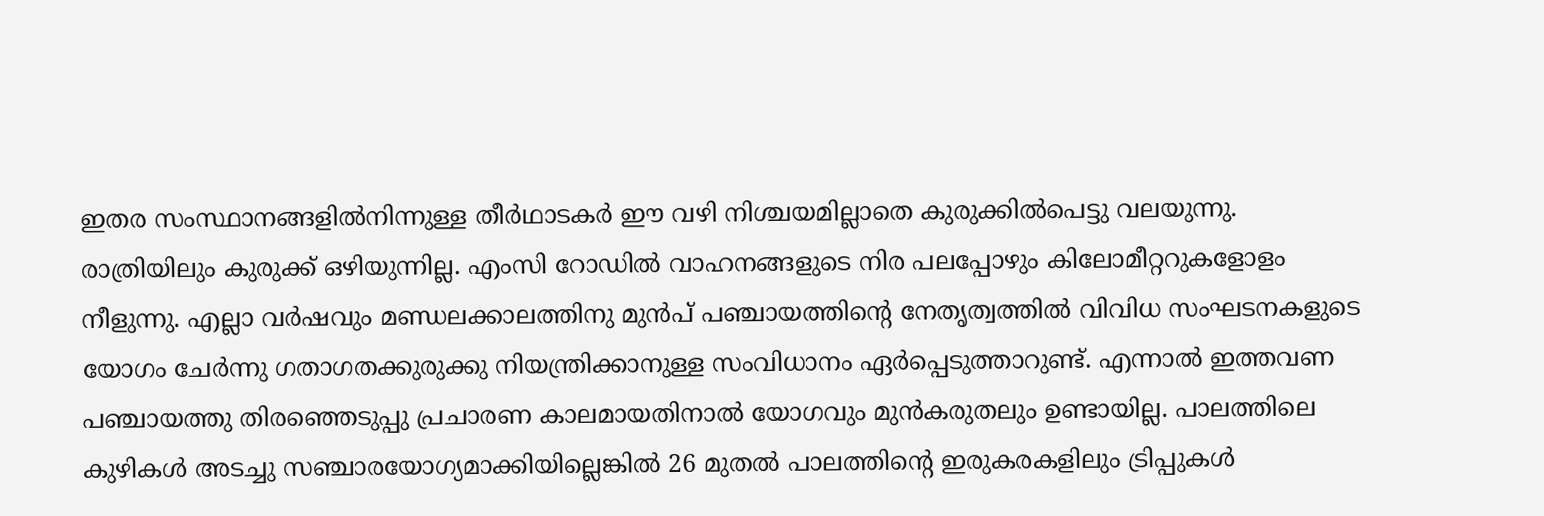ഇതര സംസ്ഥാനങ്ങളിൽനിന്നുള്ള തീർഥാടകർ ഈ വഴി നിശ്ചയമില്ലാതെ കുരുക്കിൽപെട്ടു വലയുന്നു.
രാത്രിയിലും കുരുക്ക് ഒഴിയുന്നില്ല. എംസി റോഡിൽ വാഹനങ്ങളുടെ നിര പലപ്പോഴും കിലോമീറ്ററുകളോളം നീളുന്നു. എല്ലാ വർഷവും മണ്ഡലക്കാലത്തിനു മുൻപ് പഞ്ചായത്തിന്റെ നേതൃത്വത്തിൽ വിവിധ സംഘടനകളുടെ യോഗം ചേർന്നു ഗതാഗതക്കുരുക്കു നിയന്ത്രിക്കാനുള്ള സംവിധാനം ഏർപ്പെടുത്താറുണ്ട്. എന്നാൽ ഇത്തവണ പഞ്ചായത്തു തിരഞ്ഞെടുപ്പു പ്രചാരണ കാലമായതിനാൽ യോഗവും മുൻകരുതലും ഉണ്ടായില്ല. പാലത്തിലെ കുഴികൾ അടച്ചു സഞ്ചാരയോഗ്യമാക്കിയില്ലെങ്കിൽ 26 മുതൽ പാലത്തിന്റെ ഇരുകരകളിലും ട്രിപ്പുകൾ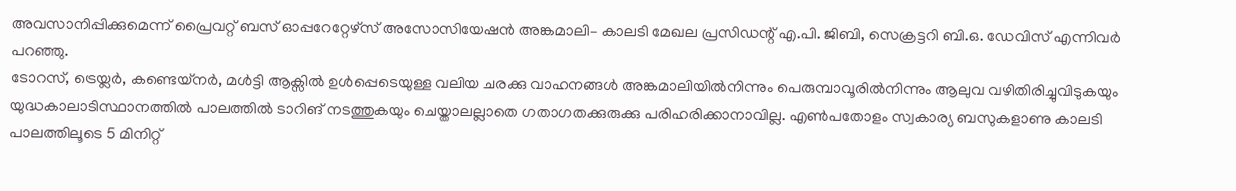അവസാനിപ്പിക്കുമെന്ന് പ്രൈവറ്റ് ബസ് ഓപ്പറേറ്റേഴ്സ് അസോസിയേഷൻ അങ്കമാലി– കാലടി മേഖല പ്രസിഡന്റ് എ.പി. ജിബി, സെക്രട്ടറി ബി.ഒ. ഡേവിസ് എന്നിവർ പറഞ്ഞു.
ടോറസ്, ട്രെയ്ലർ, കണ്ടെയ്നർ, മൾട്ടി ആക്സിൽ ഉൾപ്പെടെയുള്ള വലിയ ചരക്കു വാഹനങ്ങൾ അങ്കമാലിയിൽനിന്നും പെരുമ്പാവൂരിൽനിന്നും ആലുവ വഴിതിരിച്ചുവിടുകയും യുദ്ധകാലാടിസ്ഥാനത്തിൽ പാലത്തിൽ ടാറിങ് നടത്തുകയും ചെയ്താലല്ലാതെ ഗതാഗതക്കുരുക്കു പരിഹരിക്കാനാവില്ല. എൺപതോളം സ്വകാര്യ ബസുകളാണു കാലടി പാലത്തിലൂടെ 5 മിനിറ്റ്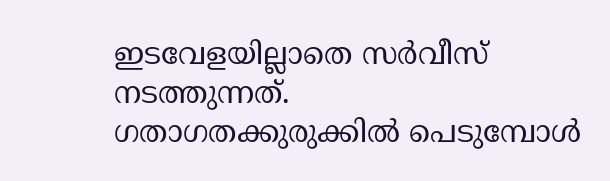ഇടവേളയില്ലാതെ സർവീസ് നടത്തുന്നത്.
ഗതാഗതക്കുരുക്കിൽ പെടുമ്പോൾ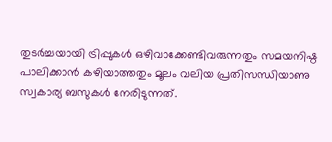തുടർച്ചയായി ട്രിപ്പുകൾ ഒഴിവാക്കേണ്ടിവരുന്നതും സമയനിഷ്ഠ പാലിക്കാൻ കഴിയാത്തതും മൂലം വലിയ പ്രതിസന്ധിയാണു സ്വകാര്യ ബസുകൾ നേരിടുന്നത്.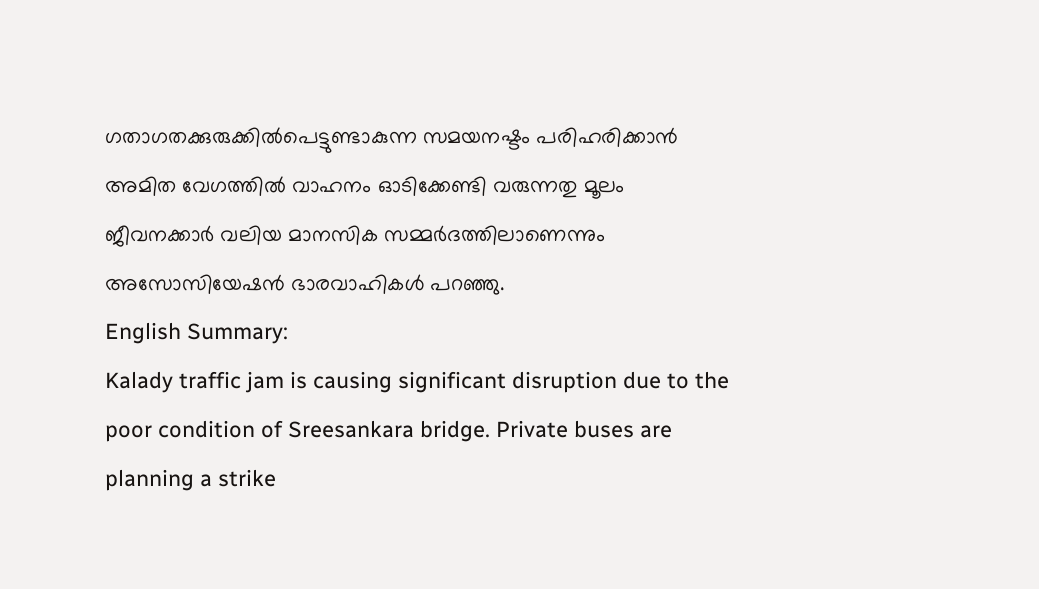ഗതാഗതക്കുരുക്കിൽപെട്ടുണ്ടാകുന്ന സമയനഷ്ടം പരിഹരിക്കാൻ അമിത വേഗത്തിൽ വാഹനം ഓടിക്കേണ്ടി വരുന്നതു മൂലം ജീവനക്കാർ വലിയ മാനസിക സമ്മർദത്തിലാണെന്നും അസോസിയേഷൻ ഭാരവാഹികൾ പറഞ്ഞു.
English Summary:
Kalady traffic jam is causing significant disruption due to the poor condition of Sreesankara bridge. Private buses are planning a strike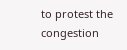to protest the congestion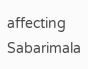affecting Sabarimala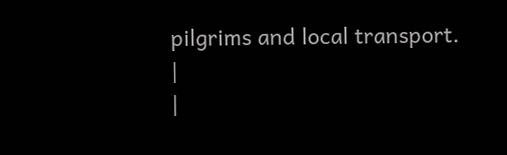pilgrims and local transport. |
|